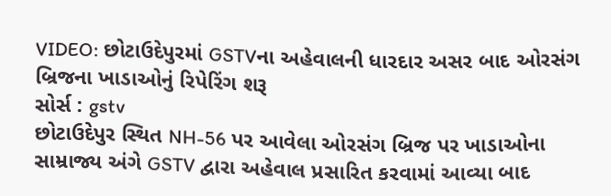VIDEO: છોટાઉદેપુરમાં GSTVના અહેવાલની ધારદાર અસર બાદ ઓરસંગ બ્રિજના ખાડાઓનું રિપેરિંગ શરૂ
સોર્સ : gstv
છોટાઉદેપુર સ્થિત NH-56 પર આવેલા ઓરસંગ બ્રિજ પર ખાડાઓના સામ્રાજ્ય અંગે GSTV દ્વારા અહેવાલ પ્રસારિત કરવામાં આવ્યા બાદ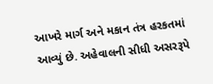આખરે માર્ગ અને મકાન તંત્ર હરકતમાં આવ્યું છે. અહેવાલની સીધી અસરરૂપે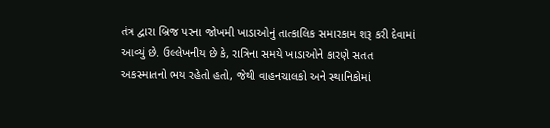તંત્ર દ્વારા બ્રિજ પરના જોખમી ખાડાઓનું તાત્કાલિક સમારકામ શરૂ કરી દેવામાં આવ્યું છે. ઉલ્લેખનીય છે કે, રાત્રિના સમયે ખાડાઓને કારણે સતત અકસ્માતનો ભય રહેતો હતો, જેથી વાહનચાલકો અને સ્થાનિકોમાં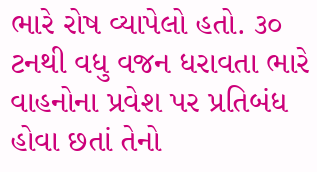ભારે રોષ વ્યાપેલો હતો. ૩૦ ટનથી વધુ વજન ધરાવતા ભારે વાહનોના પ્રવેશ પર પ્રતિબંધ હોવા છતાં તેનો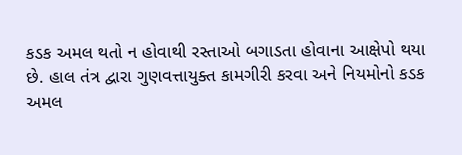કડક અમલ થતો ન હોવાથી રસ્તાઓ બગાડતા હોવાના આક્ષેપો થયા છે. હાલ તંત્ર દ્વારા ગુણવત્તાયુક્ત કામગીરી કરવા અને નિયમોનો કડક અમલ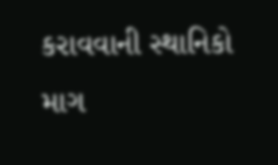કરાવવાની સ્થાનિકો માગ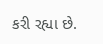કરી રહ્યા છે.